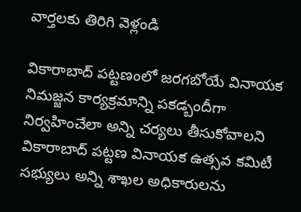వార్తలకు తిరిగి వెళ్లండి

వికారాబాద్ పట్టణంలో జరగబోయే వినాయక నిమజ్జన కార్యక్రమాన్ని పకడ్బందీగా నిర్వహించేలా అన్ని చర్యలు తీసుకోవాలని వికారాబాద్ పట్టణ వినాయక ఉత్సవ కమిటీ సభ్యులు అన్ని శాఖల అధికారులను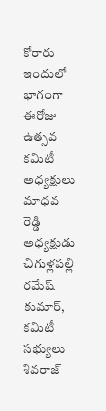కోరారు
ఇందులో భాగంగా ఈరోజు ఉత్సవ కమిటీ అధ్యక్షులు మాధవ రెడ్డి అధ్యక్షుడు చిగుళ్లపల్లి రమేష్ కుమార్, కమిటీ సభ్యులు శివరాజ్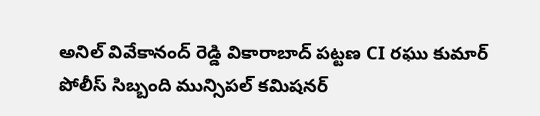అనిల్ వివేకానంద్ రెడ్డి వికారాబాద్ పట్టణ CI రఘు కుమార్ పోలీస్ సిబ్బంది మున్సిపల్ కమిషనర్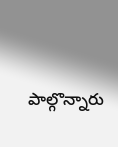పాల్గొన్నారు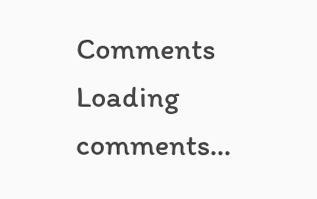Comments
Loading comments...